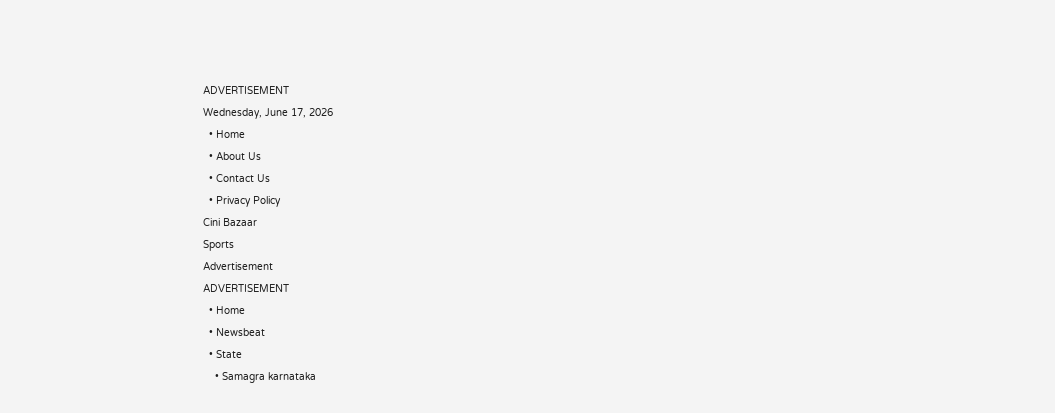ADVERTISEMENT
Wednesday, June 17, 2026
  • Home
  • About Us
  • Contact Us
  • Privacy Policy
Cini Bazaar
Sports
Advertisement
ADVERTISEMENT
  • Home
  • Newsbeat
  • State
    • Samagra karnataka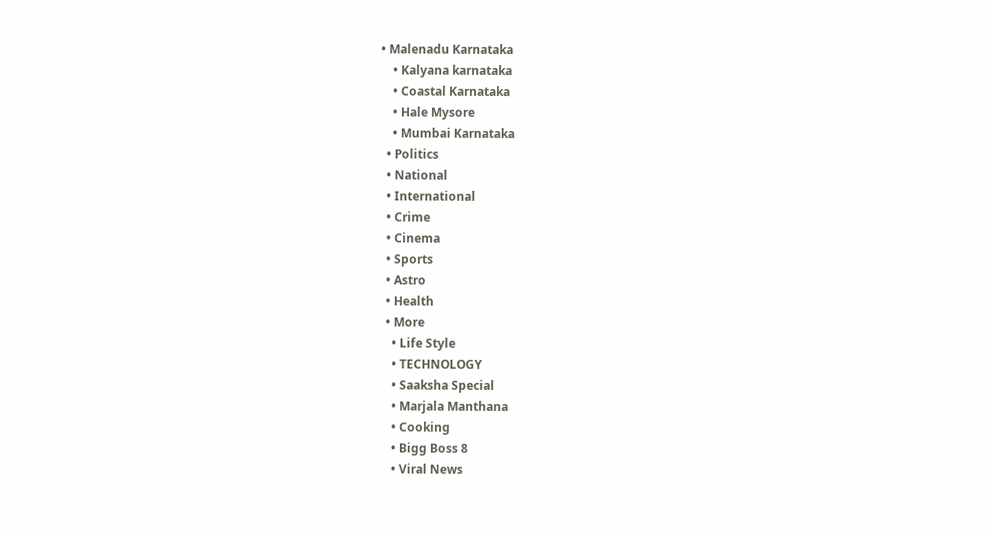• Malenadu Karnataka
    • Kalyana karnataka
    • Coastal Karnataka
    • Hale Mysore
    • Mumbai Karnataka
  • Politics
  • National
  • International
  • Crime
  • Cinema
  • Sports
  • Astro
  • Health
  • More
    • Life Style
    • TECHNOLOGY
    • Saaksha Special
    • Marjala Manthana
    • Cooking
    • Bigg Boss 8
    • Viral News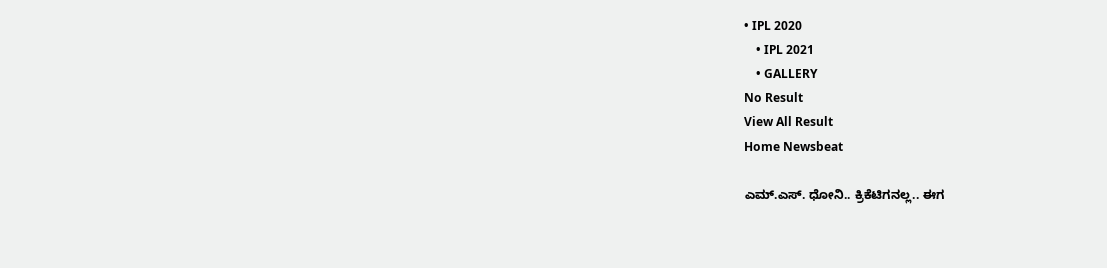• IPL 2020
    • IPL 2021
    • GALLERY
No Result
View All Result
Home Newsbeat

ಎಮ್.ಎಸ್. ಧೋನಿ.. ಕ್ರಿಕೆಟಿಗನಲ್ಲ.. ಈಗ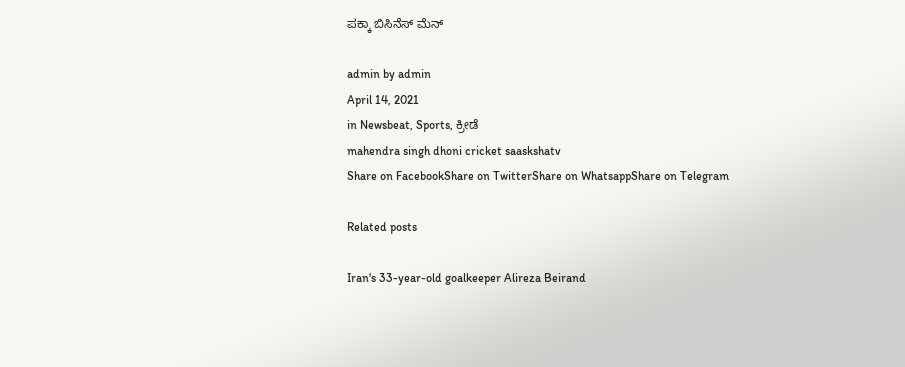ಪಕ್ಕಾ ಬಿಸಿನೆಸ್ ಮೆನ್

admin by admin
April 14, 2021
in Newsbeat, Sports, ಕ್ರೀಡೆ
mahendra singh dhoni cricket saaskshatv
Share on FacebookShare on TwitterShare on WhatsappShare on Telegram

Related posts

Iran's 33-year-old goalkeeper Alireza Beirand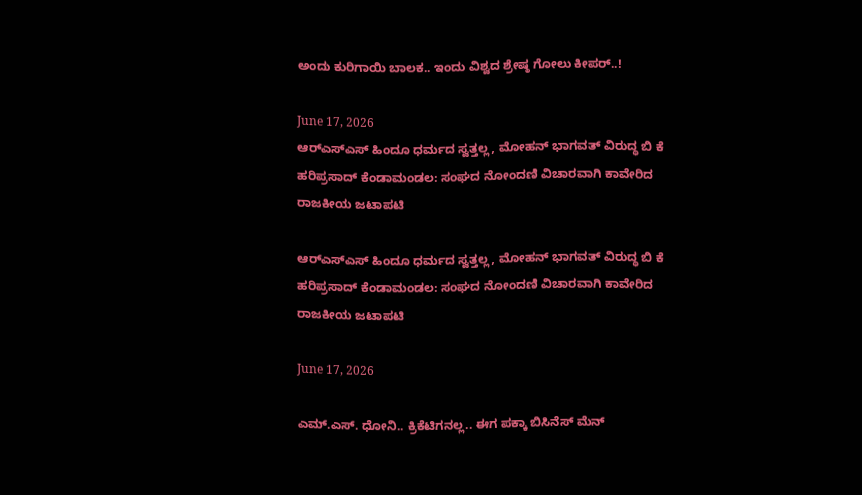ಅಂದು ಕುರಿಗಾಯಿ ಬಾಲಕ.. ಇಂದು ವಿಶ್ವದ ಶ್ರೇಷ್ಠ ಗೋಲು ಕೀಪರ್..!

June 17, 2026
ಆರ್‌ಎಸ್‌ಎಸ್‌ ಹಿಂದೂ ಧರ್ಮದ ಸ್ವತ್ತಲ್ಲ, ಮೋಹನ್‌ ಭಾಗವತ್‌ ವಿರುದ್ಧ ಬಿ ಕೆ ಹರಿಪ್ರಸಾದ್‌ ಕೆಂಡಾಮಂಡಲ: ಸಂಘದ ನೋಂದಣಿ ವಿಚಾರವಾಗಿ ಕಾವೇರಿದ ರಾಜಕೀಯ ಜಟಾಪಟಿ

ಆರ್‌ಎಸ್‌ಎಸ್‌ ಹಿಂದೂ ಧರ್ಮದ ಸ್ವತ್ತಲ್ಲ, ಮೋಹನ್‌ ಭಾಗವತ್‌ ವಿರುದ್ಧ ಬಿ ಕೆ ಹರಿಪ್ರಸಾದ್‌ ಕೆಂಡಾಮಂಡಲ: ಸಂಘದ ನೋಂದಣಿ ವಿಚಾರವಾಗಿ ಕಾವೇರಿದ ರಾಜಕೀಯ ಜಟಾಪಟಿ

June 17, 2026

ಎಮ್.ಎಸ್. ಧೋನಿ.. ಕ್ರಿಕೆಟಿಗನಲ್ಲ.. ಈಗ ಪಕ್ಕಾ ಬಿಸಿನೆಸ್ ಮೆನ್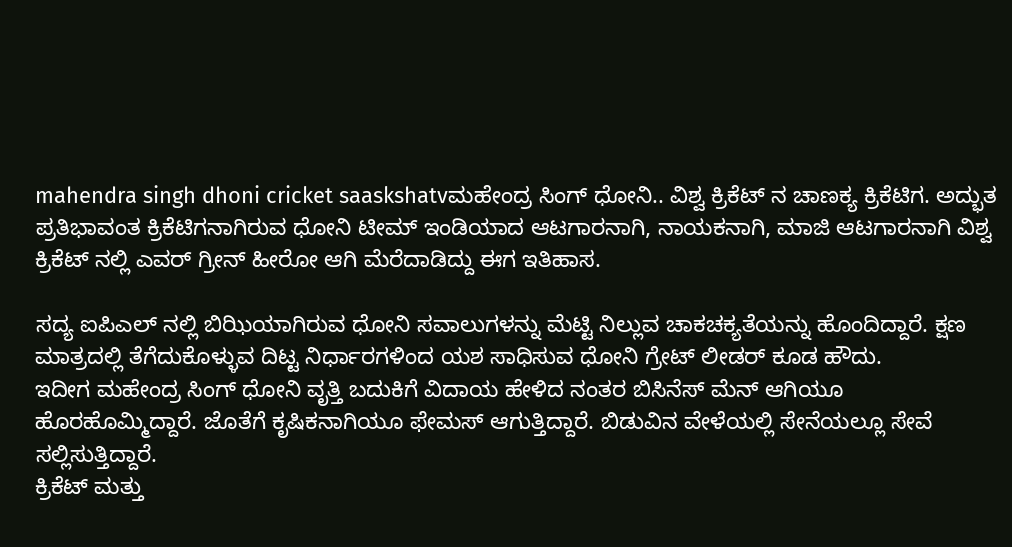mahendra singh dhoni cricket saaskshatvಮಹೇಂದ್ರ ಸಿಂಗ್ ಧೋನಿ.. ವಿಶ್ವ ಕ್ರಿಕೆಟ್ ನ ಚಾಣಕ್ಯ ಕ್ರಿಕೆಟಿಗ. ಅದ್ಭುತ ಪ್ರತಿಭಾವಂತ ಕ್ರಿಕೆಟಿಗನಾಗಿರುವ ಧೋನಿ ಟೀಮ್ ಇಂಡಿಯಾದ ಆಟಗಾರನಾಗಿ, ನಾಯಕನಾಗಿ, ಮಾಜಿ ಆಟಗಾರನಾಗಿ ವಿಶ್ವ ಕ್ರಿಕೆಟ್ ನಲ್ಲಿ ಎವರ್ ಗ್ರೀನ್ ಹೀರೋ ಆಗಿ ಮೆರೆದಾಡಿದ್ದು ಈಗ ಇತಿಹಾಸ.

ಸದ್ಯ ಐಪಿಎಲ್ ನಲ್ಲಿ ಬಿಝಿಯಾಗಿರುವ ಧೋನಿ ಸವಾಲುಗಳನ್ನು ಮೆಟ್ಟಿ ನಿಲ್ಲುವ ಚಾಕಚಕ್ಯತೆಯನ್ನು ಹೊಂದಿದ್ದಾರೆ. ಕ್ಷಣ ಮಾತ್ರದಲ್ಲಿ ತೆಗೆದುಕೊಳ್ಳುವ ದಿಟ್ಟ ನಿರ್ಧಾರಗಳಿಂದ ಯಶ ಸಾಧಿಸುವ ಧೋನಿ ಗ್ರೇಟ್ ಲೀಡರ್ ಕೂಡ ಹೌದು.
ಇದೀಗ ಮಹೇಂದ್ರ ಸಿಂಗ್ ಧೋನಿ ವೃತ್ತಿ ಬದುಕಿಗೆ ವಿದಾಯ ಹೇಳಿದ ನಂತರ ಬಿಸಿನೆಸ್ ಮೆನ್ ಆಗಿಯೂ ಹೊರಹೊಮ್ಮಿದ್ದಾರೆ. ಜೊತೆಗೆ ಕೃಷಿಕನಾಗಿಯೂ ಫೇಮಸ್ ಆಗುತ್ತಿದ್ದಾರೆ. ಬಿಡುವಿನ ವೇಳೆಯಲ್ಲಿ ಸೇನೆಯಲ್ಲೂ ಸೇವೆ ಸಲ್ಲಿಸುತ್ತಿದ್ದಾರೆ.
ಕ್ರಿಕೆಟ್ ಮತ್ತು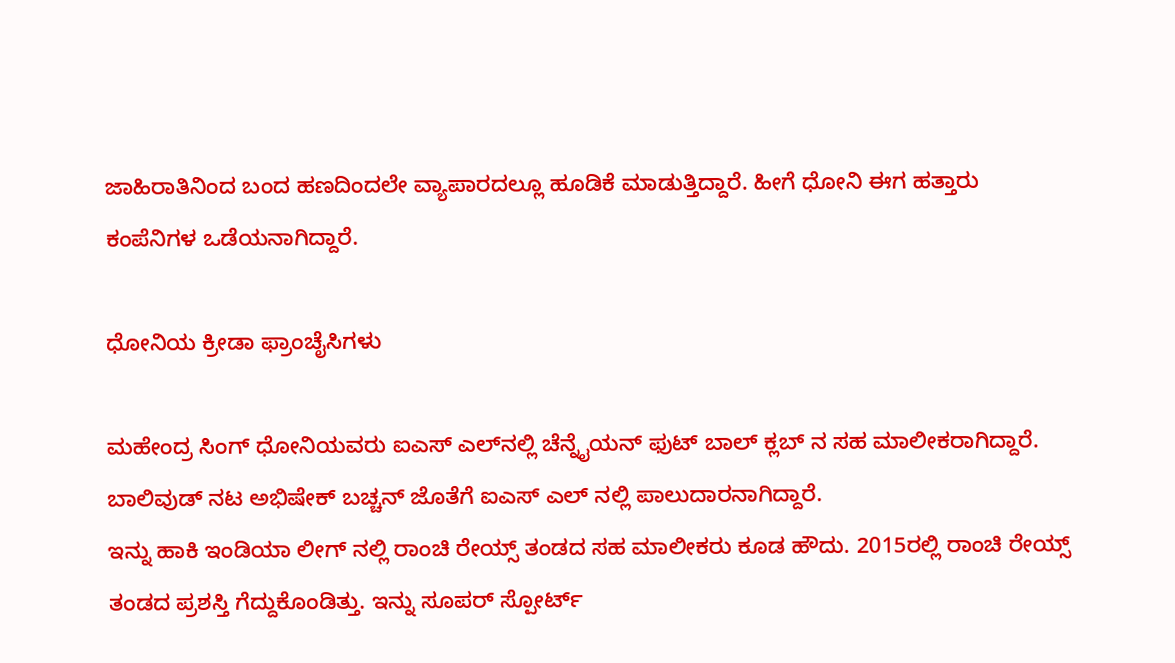ಜಾಹಿರಾತಿನಿಂದ ಬಂದ ಹಣದಿಂದಲೇ ವ್ಯಾಪಾರದಲ್ಲೂ ಹೂಡಿಕೆ ಮಾಡುತ್ತಿದ್ದಾರೆ. ಹೀಗೆ ಧೋನಿ ಈಗ ಹತ್ತಾರು ಕಂಪೆನಿಗಳ ಒಡೆಯನಾಗಿದ್ದಾರೆ.

ಧೋನಿಯ ಕ್ರೀಡಾ ಫ್ರಾಂಚೈಸಿಗಳು

ಮಹೇಂದ್ರ ಸಿಂಗ್ ಧೋನಿಯವರು ಐಎಸ್ ಎಲ್‍ನಲ್ಲಿ ಚೆನ್ನೈಯನ್ ಫುಟ್ ಬಾಲ್ ಕ್ಲಬ್ ನ ಸಹ ಮಾಲೀಕರಾಗಿದ್ದಾರೆ. ಬಾಲಿವುಡ್ ನಟ ಅಭಿಷೇಕ್ ಬಚ್ಚನ್ ಜೊತೆಗೆ ಐಎಸ್ ಎಲ್ ನಲ್ಲಿ ಪಾಲುದಾರನಾಗಿದ್ದಾರೆ.
ಇನ್ನು ಹಾಕಿ ಇಂಡಿಯಾ ಲೀಗ್ ನಲ್ಲಿ ರಾಂಚಿ ರೇಯ್ಸ್ ತಂಡದ ಸಹ ಮಾಲೀಕರು ಕೂಡ ಹೌದು. 2015ರಲ್ಲಿ ರಾಂಚಿ ರೇಯ್ಸ್ ತಂಡದ ಪ್ರಶಸ್ತಿ ಗೆದ್ದುಕೊಂಡಿತ್ತು. ಇನ್ನು ಸೂಪರ್ ಸ್ಪೋರ್ಟ್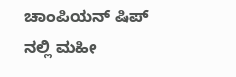ಚಾಂಪಿಯನ್ ಷಿಪ್ ನಲ್ಲಿ ಮಹೀ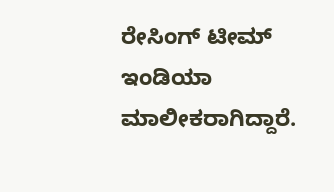ರೇಸಿಂಗ್ ಟೀಮ್ ಇಂಡಿಯಾ ಮಾಲೀಕರಾಗಿದ್ದಾರೆ.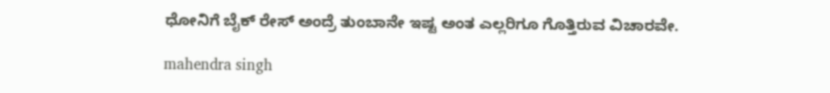ಧೋನಿಗೆ ಬೈಕ್ ರೇಸ್ ಅಂದ್ರೆ ತುಂಬಾನೇ ಇಷ್ಟ ಅಂತ ಎಲ್ಲರಿಗೂ ಗೊತ್ತಿರುವ ವಿಚಾರವೇ.

mahendra singh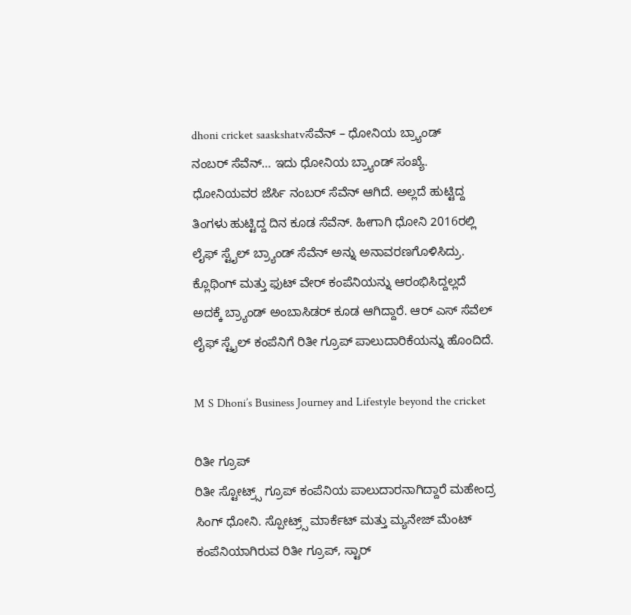dhoni cricket saaskshatvಸೆವೆನ್ – ಧೋನಿಯ ಬ್ರ್ಯಾಂಡ್
ನಂಬರ್ ಸೆವೆನ್… ಇದು ಧೋನಿಯ ಬ್ರ್ಯಾಂಡ್ ಸಂಖ್ಯೆ. ಧೋನಿಯವರ ಜೆರ್ಸಿ ನಂಬರ್ ಸೆವೆನ್ ಆಗಿದೆ. ಅಲ್ಲದೆ ಹುಟ್ಟಿದ್ದ ತಿಂಗಳು ಹುಟ್ಟಿದ್ದ ದಿನ ಕೂಡ ಸೆವೆನ್. ಹೀಗಾಗಿ ಧೋನಿ 2016ರಲ್ಲಿ ಲೈಫ್ ಸ್ಟೈಲ್ ಬ್ರ್ಯಾಂಡ್ ಸೆವೆನ್ ಅನ್ನು ಅನಾವರಣಗೊಳಿಸಿದ್ರು. ಕ್ಲೊಥಿಂಗ್ ಮತ್ತು ಫುಟ್ ವೇರ್ ಕಂಪೆನಿಯನ್ನು ಆರಂಭಿಸಿದ್ದಲ್ಲದೆ ಅದಕ್ಕೆ ಬ್ರ್ಯಾಂಡ್ ಅಂಬಾಸಿಡರ್ ಕೂಡ ಆಗಿದ್ದಾರೆ. ಆರ್ ಎಸ್ ಸೆವೆಲ್ ಲೈಫ್ ಸ್ಟೈಲ್ ಕಂಪೆನಿಗೆ ರಿತೀ ಗ್ರೂಪ್ ಪಾಲುದಾರಿಕೆಯನ್ನು ಹೊಂದಿದೆ.

M S Dhoni’s Business Journey and Lifestyle beyond the cricket

ರಿತೀ ಗ್ರೂಪ್
ರಿತೀ ಸ್ಟೋಟ್ರ್ಸ್ ಗ್ರೂಪ್ ಕಂಪೆನಿಯ ಪಾಲುದಾರನಾಗಿದ್ದಾರೆ ಮಹೇಂದ್ರ ಸಿಂಗ್ ಧೋನಿ. ಸ್ಪೋಟ್ರ್ಸ್ ಮಾರ್ಕೆಟ್ ಮತ್ತು ಮ್ಯನೇಜ್ ಮೆಂಟ್ ಕಂಪೆನಿಯಾಗಿರುವ ರಿತೀ ಗ್ರೂಪ್, ಸ್ಟಾರ್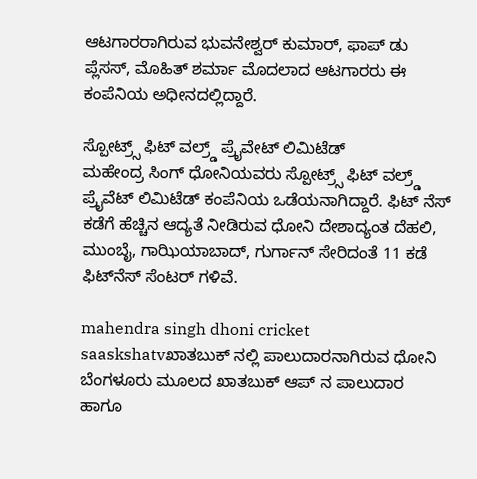ಆಟಗಾರರಾಗಿರುವ ಭುವನೇಶ್ವರ್ ಕುಮಾರ್, ಫಾಪ್ ಡು ಪ್ಲೆಸಸ್, ಮೊಹಿತ್ ಶರ್ಮಾ ಮೊದಲಾದ ಆಟಗಾರರು ಈ ಕಂಪೆನಿಯ ಅಧೀನದಲ್ಲಿದ್ದಾರೆ.

ಸ್ಪೋಟ್ರ್ಸ್ ಫಿಟ್ ವಲ್ರ್ಡ್ ಪ್ರೈವೇಟ್ ಲಿಮಿಟೆಡ್
ಮಹೇಂದ್ರ ಸಿಂಗ್ ಧೋನಿಯವರು ಸ್ಪೋಟ್ರ್ಸ್ ಫಿಟ್ ವಲ್ರ್ಡ್ ಪ್ರೈವೆಟ್ ಲಿಮಿಟೆಡ್ ಕಂಪೆನಿಯ ಒಡೆಯನಾಗಿದ್ದಾರೆ. ಫಿಟ್ ನೆಸ್ ಕಡೆಗೆ ಹೆಚ್ಚಿನ ಆದ್ಯತೆ ನೀಡಿರುವ ಧೋನಿ ದೇಶಾದ್ಯಂತ ದೆಹಲಿ, ಮುಂಬೈ, ಗಾಝಿಯಾಬಾದ್, ಗುರ್ಗಾನ್ ಸೇರಿದಂತೆ 11 ಕಡೆ ಫಿಟ್‍ನೆಸ್ ಸೆಂಟರ್ ಗಳಿವೆ.

mahendra singh dhoni cricket saaskshatvಖಾತಬುಕ್ ನಲ್ಲಿ ಪಾಲುದಾರನಾಗಿರುವ ಧೋನಿ
ಬೆಂಗಳೂರು ಮೂಲದ ಖಾತಬುಕ್ ಆಪ್ ನ ಪಾಲುದಾರ ಹಾಗೂ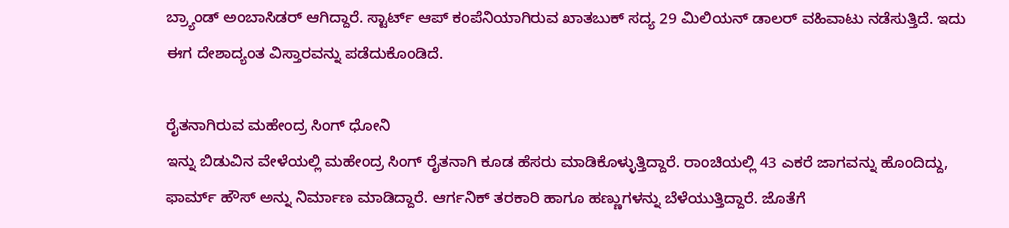ಬ್ರ್ಯಾಂಡ್ ಅಂಬಾಸಿಡರ್ ಆಗಿದ್ದಾರೆ. ಸ್ಟಾರ್ಟ್ ಆಪ್ ಕಂಪೆನಿಯಾಗಿರುವ ಖಾತಬುಕ್ ಸದ್ಯ 29 ಮಿಲಿಯನ್ ಡಾಲರ್ ವಹಿವಾಟು ನಡೆಸುತ್ತಿದೆ. ಇದು ಈಗ ದೇಶಾದ್ಯಂತ ವಿಸ್ತಾರವನ್ನು ಪಡೆದುಕೊಂಡಿದೆ.

ರೈತನಾಗಿರುವ ಮಹೇಂದ್ರ ಸಿಂಗ್ ಧೋನಿ
ಇನ್ನು ಬಿಡುವಿನ ವೇಳೆಯಲ್ಲಿ ಮಹೇಂದ್ರ ಸಿಂಗ್ ರೈತನಾಗಿ ಕೂಡ ಹೆಸರು ಮಾಡಿಕೊಳ್ಳುತ್ತಿದ್ದಾರೆ. ರಾಂಚಿಯಲ್ಲಿ 43 ಎಕರೆ ಜಾಗವನ್ನು ಹೊಂದಿದ್ದು, ಫಾರ್ಮ್ ಹೌಸ್ ಅನ್ನು ನಿರ್ಮಾಣ ಮಾಡಿದ್ದಾರೆ. ಆರ್ಗನಿಕ್ ತರಕಾರಿ ಹಾಗೂ ಹಣ್ಣುಗಳನ್ನು ಬೆಳೆಯುತ್ತಿದ್ದಾರೆ. ಜೊತೆಗೆ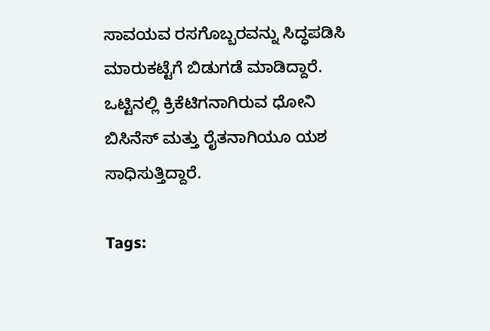ಸಾವಯವ ರಸಗೊಬ್ಬರವನ್ನು ಸಿದ್ಧಪಡಿಸಿ ಮಾರುಕಟ್ಟೆಗೆ ಬಿಡುಗಡೆ ಮಾಡಿದ್ದಾರೆ.
ಒಟ್ಟಿನಲ್ಲಿ ಕ್ರಿಕೆಟಿಗನಾಗಿರುವ ಧೋನಿ ಬಿಸಿನೆಸ್ ಮತ್ತು ರೈತನಾಗಿಯೂ ಯಶ ಸಾಧಿಸುತ್ತಿದ್ದಾರೆ.

Tags: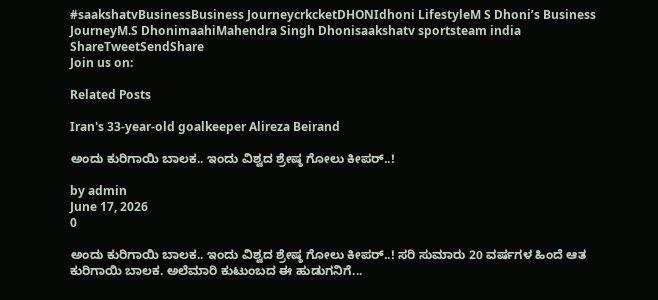#saakshatvBusinessBusiness JourneycrkcketDHONIdhoni LifestyleM S Dhoni’s Business JourneyM.S DhonimaahiMahendra Singh Dhonisaakshatv sportsteam india
ShareTweetSendShare
Join us on:

Related Posts

Iran's 33-year-old goalkeeper Alireza Beirand

ಅಂದು ಕುರಿಗಾಯಿ ಬಾಲಕ.. ಇಂದು ವಿಶ್ವದ ಶ್ರೇಷ್ಠ ಗೋಲು ಕೀಪರ್..!

by admin
June 17, 2026
0

ಅಂದು ಕುರಿಗಾಯಿ ಬಾಲಕ.. ಇಂದು ವಿಶ್ವದ ಶ್ರೇಷ್ಠ ಗೋಲು ಕೀಪರ್..! ಸರಿ ಸುಮಾರು 20 ವರ್ಷಗಳ ಹಿಂದೆ ಆತ ಕುರಿಗಾಯಿ ಬಾಲಕ. ಅಲೆಮಾರಿ ಕುಟುಂಬದ ಈ ಹುಡುಗನಿಗೆ...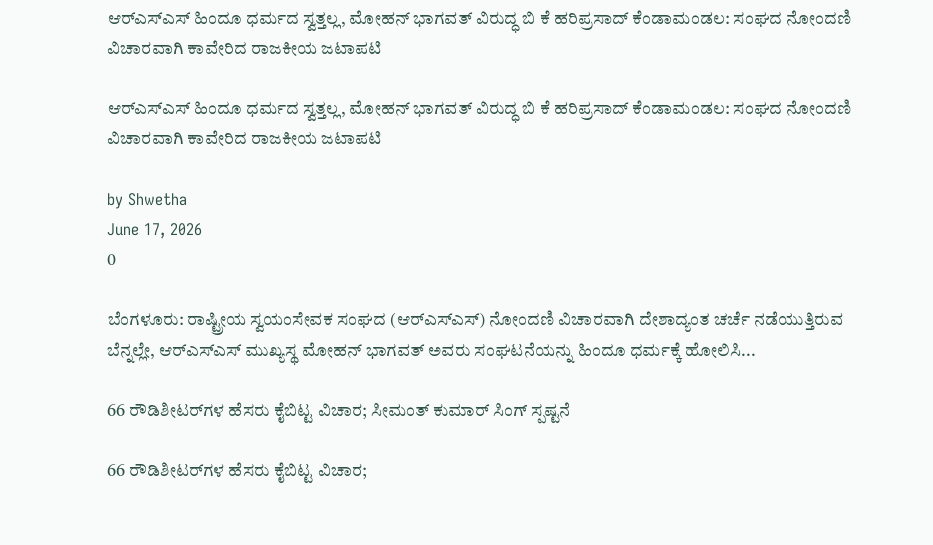ಆರ್‌ಎಸ್‌ಎಸ್‌ ಹಿಂದೂ ಧರ್ಮದ ಸ್ವತ್ತಲ್ಲ, ಮೋಹನ್‌ ಭಾಗವತ್‌ ವಿರುದ್ಧ ಬಿ ಕೆ ಹರಿಪ್ರಸಾದ್‌ ಕೆಂಡಾಮಂಡಲ: ಸಂಘದ ನೋಂದಣಿ ವಿಚಾರವಾಗಿ ಕಾವೇರಿದ ರಾಜಕೀಯ ಜಟಾಪಟಿ

ಆರ್‌ಎಸ್‌ಎಸ್‌ ಹಿಂದೂ ಧರ್ಮದ ಸ್ವತ್ತಲ್ಲ, ಮೋಹನ್‌ ಭಾಗವತ್‌ ವಿರುದ್ಧ ಬಿ ಕೆ ಹರಿಪ್ರಸಾದ್‌ ಕೆಂಡಾಮಂಡಲ: ಸಂಘದ ನೋಂದಣಿ ವಿಚಾರವಾಗಿ ಕಾವೇರಿದ ರಾಜಕೀಯ ಜಟಾಪಟಿ

by Shwetha
June 17, 2026
0

ಬೆಂಗಳೂರು: ರಾಷ್ಟ್ರೀಯ ಸ್ವಯಂಸೇವಕ ಸಂಘದ (ಆರ್‌ಎಸ್‌ಎಸ್‌) ನೋಂದಣಿ ವಿಚಾರವಾಗಿ ದೇಶಾದ್ಯಂತ ಚರ್ಚೆ ನಡೆಯುತ್ತಿರುವ ಬೆನ್ನಲ್ಲೇ, ಆರ್‌ಎಸ್‌ಎಸ್‌ ಮುಖ್ಯಸ್ಥ ಮೋಹನ್‌ ಭಾಗವತ್‌ ಅವರು ಸಂಘಟನೆಯನ್ನು ಹಿಂದೂ ಧರ್ಮಕ್ಕೆ ಹೋಲಿಸಿ...

66 ರೌಡಿಶೀಟರ್‌ಗಳ ಹೆಸರು ಕೈಬಿಟ್ಟ ವಿಚಾರ; ಸೀಮಂತ್ ಕುಮಾರ್ ಸಿಂಗ್ ಸ್ಪಷ್ಟನೆ

66 ರೌಡಿಶೀಟರ್‌ಗಳ ಹೆಸರು ಕೈಬಿಟ್ಟ ವಿಚಾರ;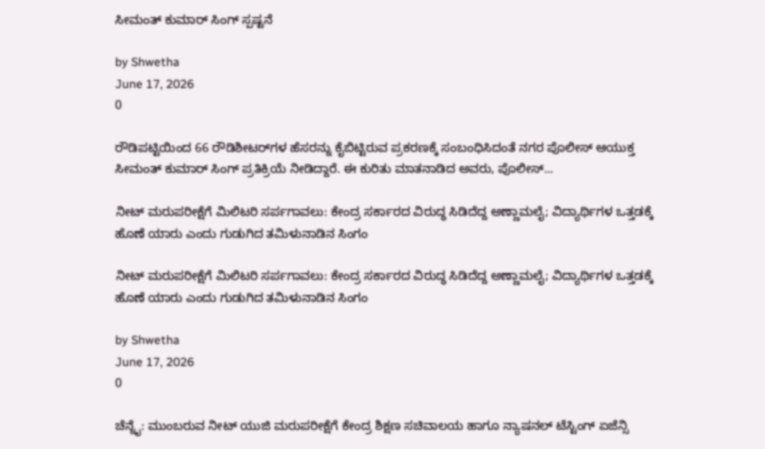ಸೀಮಂತ್ ಕುಮಾರ್ ಸಿಂಗ್ ಸ್ಪಷ್ಟನೆ

by Shwetha
June 17, 2026
0

ರೌಡಿಪಟ್ಟಿಯಿಂದ 66 ರೌಡಿಶೀಟರ್‌ಗಳ ಹೆಸರನ್ನು ಕೈಬಿಟ್ಟಿರುವ ಪ್ರಕರಣಕ್ಕೆ ಸಂಬಂಧಿಸಿದಂತೆ ನಗರ ಪೊಲೀಸ್ ಆಯುಕ್ತ ಸೀಮಂತ್ ಕುಮಾರ್ ಸಿಂಗ್ ಪ್ರತಿಕ್ರಿಯೆ ನೀಡಿದ್ದಾರೆ. ಈ ಕುರಿತು ಮಾತನಾಡಿದ ಅವರು, ಪೊಲೀಸ್...

ನೀಟ್ ಮರುಪರೀಕ್ಷೆಗೆ ಮಿಲಿಟರಿ ಸರ್ಪಗಾವಲು: ಕೇಂದ್ರ ಸರ್ಕಾರದ ವಿರುದ್ಧ ಸಿಡಿದೆದ್ದ ಅಣ್ಣಾಮಲೈ; ವಿದ್ಯಾರ್ಥಿಗಳ ಒತ್ತಡಕ್ಕೆ ಹೊಣೆ ಯಾರು ಎಂದು ಗುಡುಗಿದ ತಮಿಳುನಾಡಿನ ಸಿಂಗಂ

ನೀಟ್ ಮರುಪರೀಕ್ಷೆಗೆ ಮಿಲಿಟರಿ ಸರ್ಪಗಾವಲು: ಕೇಂದ್ರ ಸರ್ಕಾರದ ವಿರುದ್ಧ ಸಿಡಿದೆದ್ದ ಅಣ್ಣಾಮಲೈ; ವಿದ್ಯಾರ್ಥಿಗಳ ಒತ್ತಡಕ್ಕೆ ಹೊಣೆ ಯಾರು ಎಂದು ಗುಡುಗಿದ ತಮಿಳುನಾಡಿನ ಸಿಂಗಂ

by Shwetha
June 17, 2026
0

ಚೆನ್ನೈ: ಮುಂಬರುವ ನೀಟ್ ಯುಜಿ ಮರುಪರೀಕ್ಷೆಗೆ ಕೇಂದ್ರ ಶಿಕ್ಷಣ ಸಚಿವಾಲಯ ಹಾಗೂ ನ್ಯಾಷನಲ್ ಟೆಸ್ಟಿಂಗ್ ಏಜೆನ್ಸಿ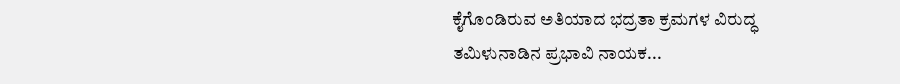ಕೈಗೊಂಡಿರುವ ಅತಿಯಾದ ಭದ್ರತಾ ಕ್ರಮಗಳ ವಿರುದ್ಧ ತಮಿಳುನಾಡಿನ ಪ್ರಭಾವಿ ನಾಯಕ...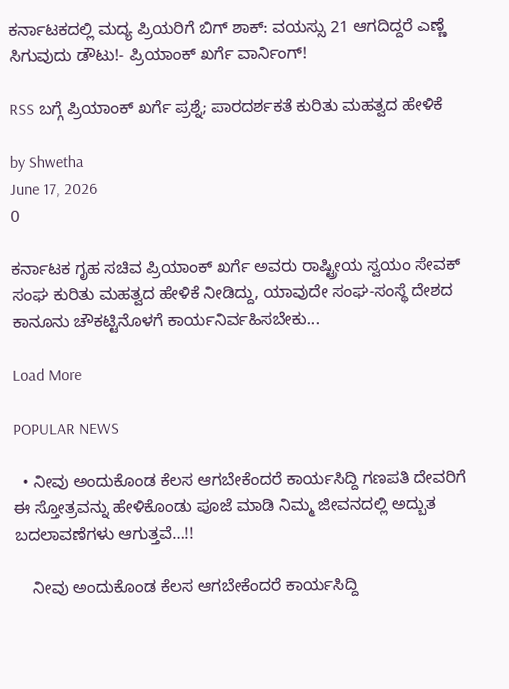ಕರ್ನಾಟಕದಲ್ಲಿ ಮದ್ಯ ಪ್ರಿಯರಿಗೆ ಬಿಗ್ ಶಾಕ್: ವಯಸ್ಸು 21 ಆಗದಿದ್ದರೆ ಎಣ್ಣೆ ಸಿಗುವುದು ಡೌಟು!- ಪ್ರಿಯಾಂಕ್ ಖರ್ಗೆ ವಾರ್ನಿಂಗ್!

RSS ಬಗ್ಗೆ ಪ್ರಿಯಾಂಕ್ ಖರ್ಗೆ ಪ್ರಶ್ನೆ; ಪಾರದರ್ಶಕತೆ ಕುರಿತು ಮಹತ್ವದ ಹೇಳಿಕೆ

by Shwetha
June 17, 2026
0

ಕರ್ನಾಟಕ ಗೃಹ ಸಚಿವ ಪ್ರಿಯಾಂಕ್ ಖರ್ಗೆ ಅವರು ರಾಷ್ಟ್ರೀಯ ಸ್ವಯಂ ಸೇವಕ್ ಸಂಘ ಕುರಿತು ಮಹತ್ವದ ಹೇಳಿಕೆ ನೀಡಿದ್ದು, ಯಾವುದೇ ಸಂಘ-ಸಂಸ್ಥೆ ದೇಶದ ಕಾನೂನು ಚೌಕಟ್ಟಿನೊಳಗೆ ಕಾರ್ಯನಿರ್ವಹಿಸಬೇಕು...

Load More

POPULAR NEWS

  • ನೀವು ಅಂದುಕೊಂಡ ಕೆಲಸ ಆಗಬೇಕೆಂದರೆ ಕಾರ್ಯಸಿದ್ದಿ ಗಣಪತಿ ದೇವರಿಗೆ ಈ ಸ್ತೋತ್ರವನ್ನು ಹೇಳಿಕೊಂಡು ಪೂಜೆ ಮಾಡಿ ನಿಮ್ಮ ಜೀವನದಲ್ಲಿ ಅದ್ಬುತ ಬದಲಾವಣೆಗಳು ಆಗುತ್ತವೆ…!!

    ನೀವು ಅಂದುಕೊಂಡ ಕೆಲಸ ಆಗಬೇಕೆಂದರೆ ಕಾರ್ಯಸಿದ್ದಿ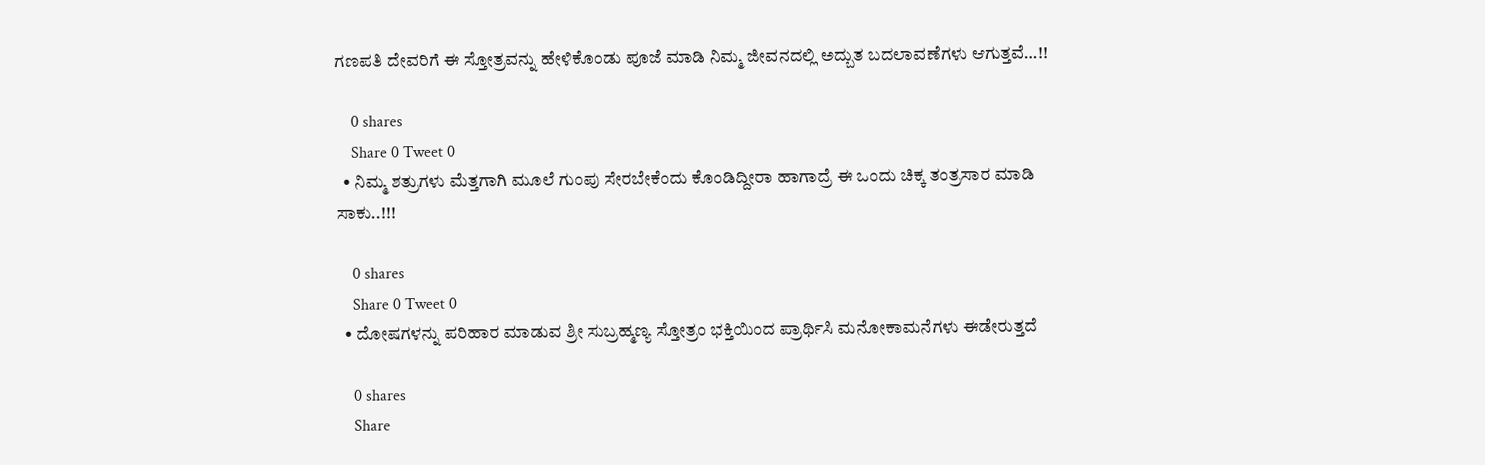ಗಣಪತಿ ದೇವರಿಗೆ ಈ ಸ್ತೋತ್ರವನ್ನು ಹೇಳಿಕೊಂಡು ಪೂಜೆ ಮಾಡಿ ನಿಮ್ಮ ಜೀವನದಲ್ಲಿ ಅದ್ಬುತ ಬದಲಾವಣೆಗಳು ಆಗುತ್ತವೆ…!!

    0 shares
    Share 0 Tweet 0
  • ನಿಮ್ಮ ಶತ್ರುಗಳು ಮೆತ್ತಗಾಗಿ ಮೂಲೆ ಗುಂಪು ಸೇರಬೇಕೆಂದು ಕೊಂಡಿದ್ದೀರಾ ಹಾಗಾದ್ರೆ ಈ ಒಂದು ಚಿಕ್ಕ ತಂತ್ರಸಾರ ಮಾಡಿ ಸಾಕು..!!!

    0 shares
    Share 0 Tweet 0
  • ದೋಷಗಳನ್ನು ಪರಿಹಾರ ಮಾಡುವ ಶ್ರೀ ಸುಬ್ರಹ್ಮಣ್ಯ ಸ್ತೋತ್ರಂ ಭಕ್ತಿಯಿಂದ ಪ್ರಾರ್ಥಿಸಿ ಮನೋಕಾಮನೆಗಳು ಈಡೇರುತ್ತದೆ

    0 shares
    Share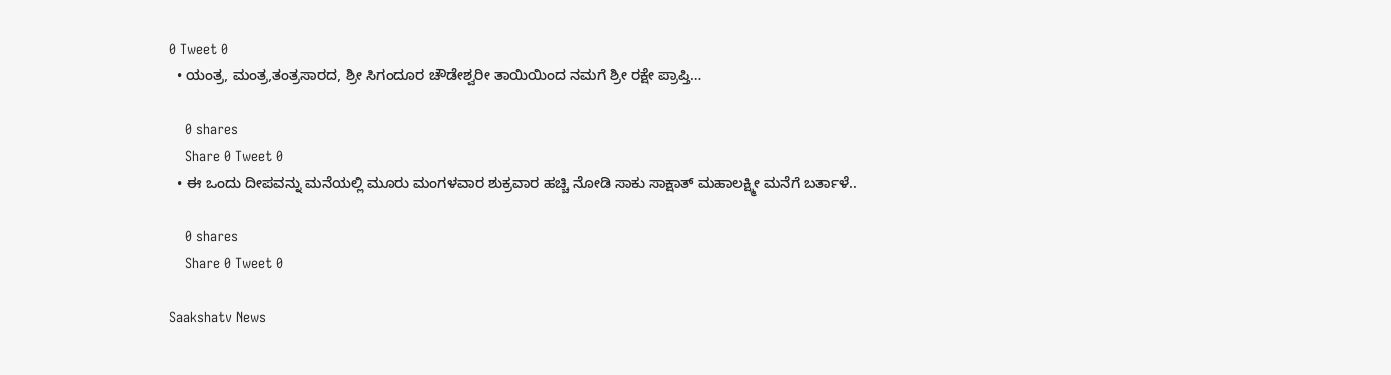0 Tweet 0
  • ಯಂತ್ರ, ಮಂತ್ರ,ತಂತ್ರಸಾರದ, ಶ್ರೀ ಸಿಗಂದೂರ ಚೌಡೇಶ್ವರೀ ತಾಯಿಯಿಂದ ನಮಗೆ ಶ್ರೀ ರಕ್ಷೇ ಪ್ರಾಪ್ತಿ…

    0 shares
    Share 0 Tweet 0
  • ಈ ಒಂದು ದೀಪವನ್ನು ಮನೆಯಲ್ಲಿ ಮೂರು ಮಂಗಳವಾರ ಶುಕ್ರವಾರ ಹಚ್ಚಿ ನೋಡಿ ಸಾಕು ಸಾಕ್ಷಾತ್ ಮಹಾಲಕ್ಷ್ಮೀ ಮನೆಗೆ ಬರ್ತಾಳೆ..

    0 shares
    Share 0 Tweet 0

Saakshatv News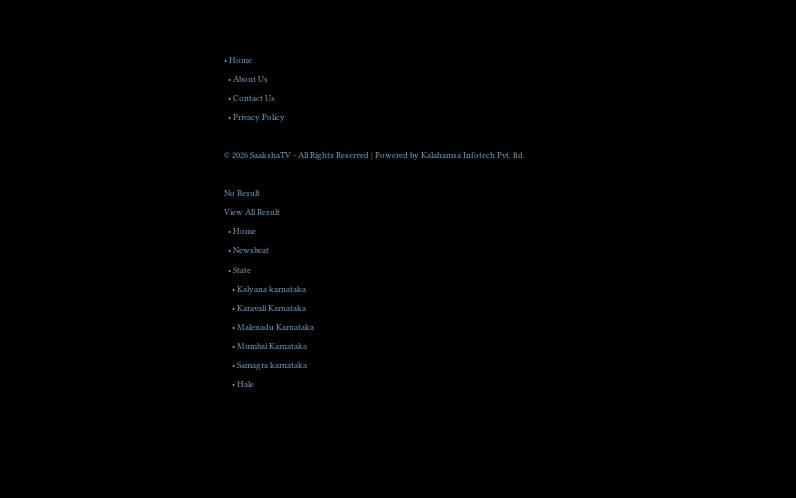• Home
  • About Us
  • Contact Us
  • Privacy Policy

© 2026 SaakshaTV - All Rights Reserved | Powered by Kalahamsa Infotech Pvt. ltd.

No Result
View All Result
  • Home
  • Newsbeat
  • State
    • Kalyana karnataka
    • Karavali Karnataka
    • Malenadu Karnataka
    • Mumbai Karnataka
    • Samagra karnataka
    • Hale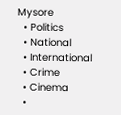Mysore
  • Politics
  • National
  • International
  • Crime
  • Cinema
  •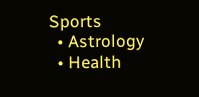Sports
  • Astrology
  • Health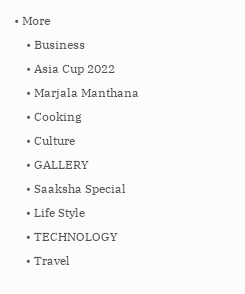• More
    • Business
    • Asia Cup 2022
    • Marjala Manthana
    • Cooking
    • Culture
    • GALLERY
    • Saaksha Special
    • Life Style
    • TECHNOLOGY
    • Travel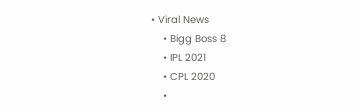• Viral News
    • Bigg Boss 8
    • IPL 2021
    • CPL 2020
    •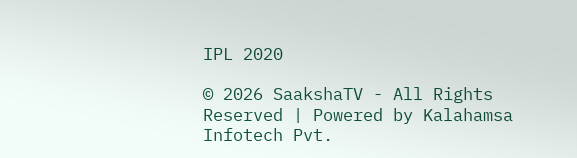IPL 2020

© 2026 SaakshaTV - All Rights Reserved | Powered by Kalahamsa Infotech Pvt.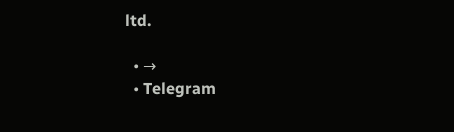ltd.

  • →
  • Telegram